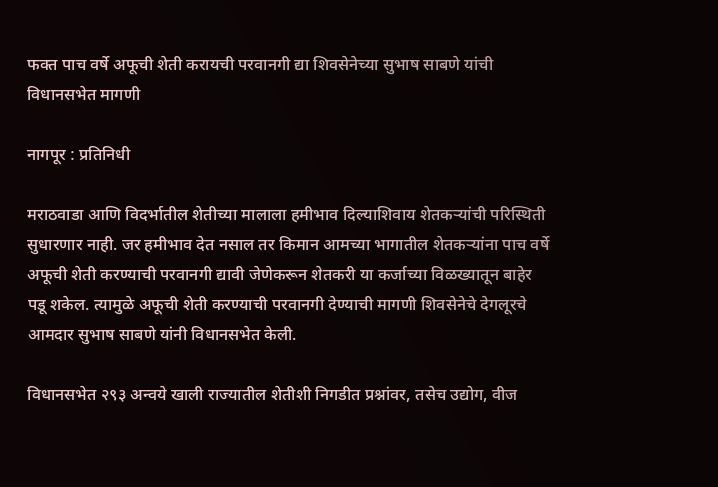फक्त पाच वर्षे अफूची शेती करायची परवानगी द्या शिवसेनेच्या सुभाष साबणे यांची विधानसभेत मागणी

नागपूर : प्रतिनिधी

मराठवाडा आणि विदर्भातील शेतीच्या मालाला हमीभाव दिल्याशिवाय शेतकऱ्यांची परिस्थिती सुधारणार नाही. जर हमीभाव देत नसाल तर किमान आमच्या भागातील शेतकऱ्यांना पाच वर्षे अफूची शेती करण्याची परवानगी द्यावी जेणेकरून शेतकरी या कर्जाच्या विळख्यातून बाहेर पडू शकेल. त्यामुळे अफूची शेती करण्याची परवानगी देण्याची मागणी शिवसेनेचे देगलूरचे आमदार सुभाष साबणे यांनी विधानसभेत केली.

विधानसभेत २९३ अन्वये खाली राज्यातील शेतीशी निगडीत प्रश्नांवर, तसेच उद्योग, वीज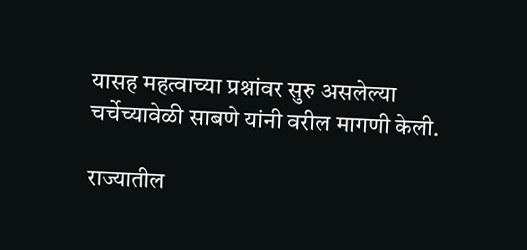यासह महत्वाच्या प्रश्नांवर सुरु असलेल्या चर्चेच्यावेळी साबणे यांनी वरील मागणी केली.

राज्यातील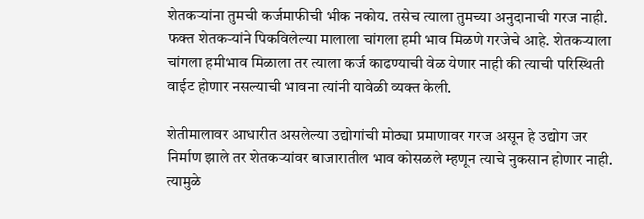शेतकऱ्यांना तुमची कर्जमाफीची भीक नकोय. तसेच त्याला तुमच्या अनुदानाची गरज नाही. फक्त शेतकऱ्यांने पिकविलेल्या मालाला चांगला हमी भाव मिळणे गरजेचे आहे. शेतकऱ्याला चांगला हमीभाव मिळाला तर त्याला कर्ज काढण्याची वेळ येणार नाही की त्याची परिस्थिती वाईट होणार नसल्याची भावना त्यांनी यावेळी व्यक्त केली.

शेतीमालावर आधारीत असलेल्या उद्योगांची मोठ्या प्रमाणावर गरज असून हे उद्योग जर निर्माण झाले तर शेतकऱ्यांवर बाजारातील भाव कोसळले म्हणून त्याचे नुकसान होणार नाही. त्यामुळे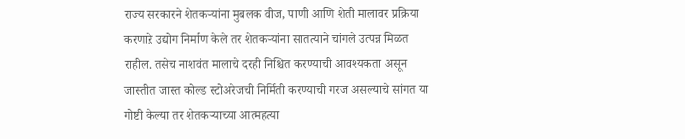राज्य सरकारने शेतकऱ्यांना मुबलक वीज, पाणी आणि शेती मालावर प्रक्रिया करणाऱे उद्योग निर्माण केले तर शेतकऱ्यांना सातत्याने चांगले उत्पन्न मिळत राहील. तसेच नाशवंत मालाचे दरही निश्चित करण्याची आवश्यकता असून जास्तीत जास्त कोल्ड स्टोअरेजची निर्मिती करण्याची गरज असल्याचे सांगत या गोष्टी केल्या तर शेतकऱ्याच्या आत्महत्या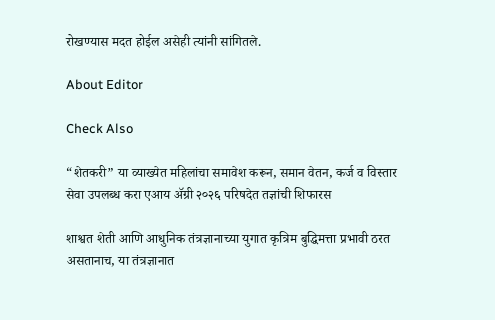रोखण्यास मदत होईल असेही त्यांनी सांगितले.

About Editor

Check Also

“शेतकरी” या व्याख्येत महिलांचा समावेश करून, समान वेतन, कर्ज व विस्तार सेवा उपलब्ध करा एआय ॲग्री २०२६ परिषदेत तज्ञांची शिफारस

शाश्वत शेती आणि आधुनिक तंत्रज्ञानाच्या युगात कृत्रिम बुद्धिमत्ता प्रभावी ठरत असतानाच, या तंत्रज्ञानात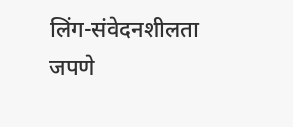लिंग-संवेदनशीलता जपणे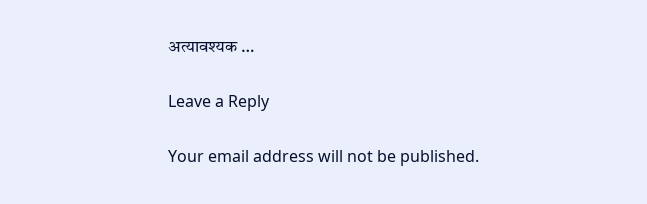अत्यावश्यक …

Leave a Reply

Your email address will not be published.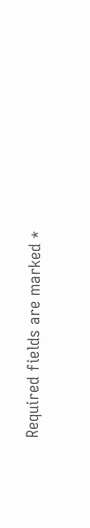Required fields are marked *